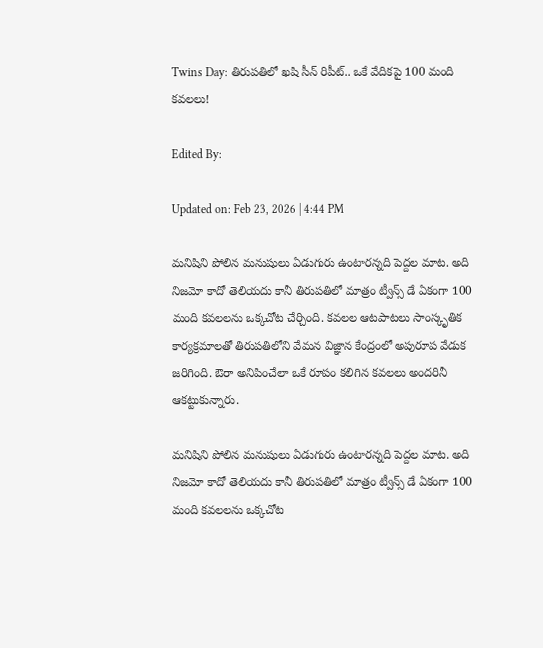Twins Day: తిరుపతిలో ఖషి సీన్ రిపీట్.. ఒకే వేదికపై 100 మంది కవలలు!

Edited By:

Updated on: Feb 23, 2026 | 4:44 PM

మనిషిని పోలిన మనుషులు ఏడుగురు ఉంటారన్నది పెద్దల మాట. అది నిజమో కాదో తెలియదు కానీ తిరుపతిలో మాత్రం ట్వీన్స్ డే ఏకంగా 100 మంది కవలలను ఒక్కచోట చేర్చింది. కవలల ఆటపాటలు సాంస్కృతిక కార్యక్రమాలతో తిరుపతిలోని వేమన విజ్ఞాన కేంద్రంలో అపురూప వేడుక జరిగింది. ఔరా అనిపించేలా ఒకే రూపం కలిగిన కవలలు అందరినీ ఆకట్టుకున్నారు.

మనిషిని పోలిన మనుషులు ఏడుగురు ఉంటారన్నది పెద్దల మాట. అది నిజమో కాదో తెలియదు కానీ తిరుపతిలో మాత్రం ట్వీన్స్ డే ఏకంగా 100 మంది కవలలను ఒక్కచోట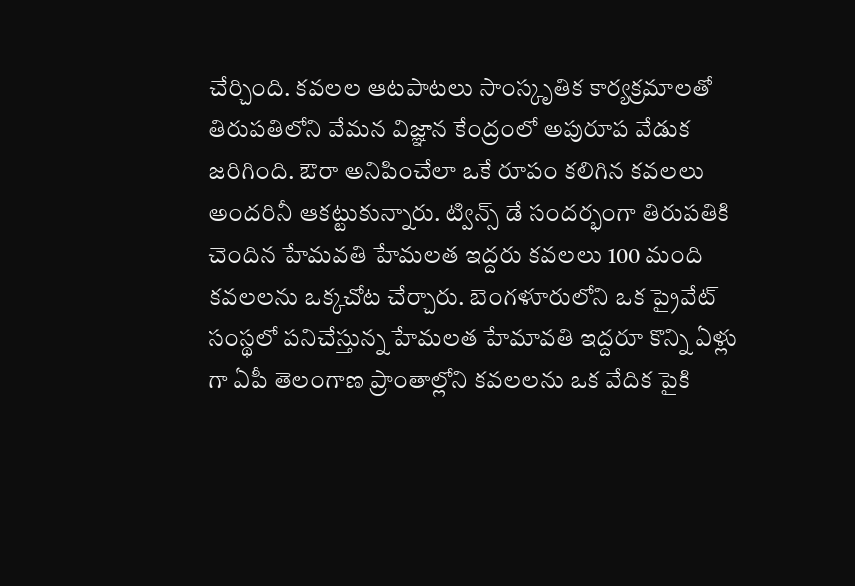చేర్చింది. కవలల ఆటపాటలు సాంస్కృతిక కార్యక్రమాలతో తిరుపతిలోని వేమన విజ్ఞాన కేంద్రంలో అపురూప వేడుక జరిగింది. ఔరా అనిపించేలా ఒకే రూపం కలిగిన కవలలు అందరినీ ఆకట్టుకున్నారు. ట్విన్స్ డే సందర్భంగా తిరుపతికి చెందిన హేమవతి హేమలత ఇద్దరు కవలలు 100 మంది కవలలను ఒక్కచోట చేర్చారు. బెంగళూరులోని ఒక ప్రైవేట్ సంస్థలో పనిచేస్తున్న హేమలత హేమావతి ఇద్దరూ కొన్ని ఏళ్లు గా ఏపీ తెలంగాణ ప్రాంతాల్లోని కవలలను ఒక వేదిక పైకి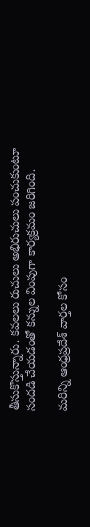తీసుకొస్తున్నారు. కవలలు రుచులు అభిరుచులు పంచుకుంటూ సందడి చేయడంతో కన్నుల వింపుగా కార్యక్రమం జరిగింది.

మరిన్ని ఆంధ్రప్రదేశ్ వార్తల కోసం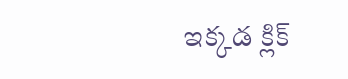ఇక్కడ క్లిక్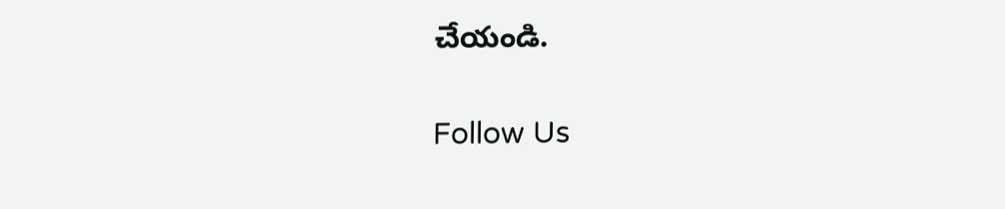చేయండి.

Follow Us